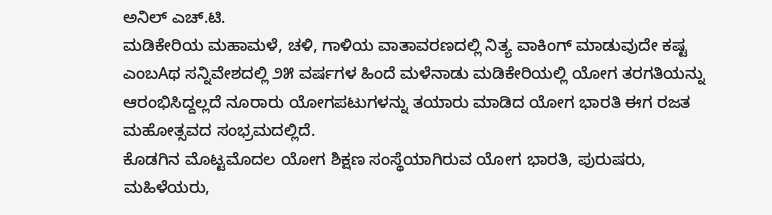ಅನಿಲ್ ಎಚ್.ಟಿ.
ಮಡಿಕೇರಿಯ ಮಹಾಮಳೆ, ಚಳಿ, ಗಾಳಿಯ ವಾತಾವರಣದಲ್ಲಿ ನಿತ್ಯ ವಾಕಿಂಗ್ ಮಾಡುವುದೇ ಕಷ್ಟ ಎಂಬAಥ ಸನ್ನಿವೇಶದಲ್ಲಿ ೨೫ ವರ್ಷಗಳ ಹಿಂದೆ ಮಳೆನಾಡು ಮಡಿಕೇರಿಯಲ್ಲಿ ಯೋಗ ತರಗತಿಯನ್ನು ಆರಂಭಿಸಿದ್ದಲ್ಲದೆ ನೂರಾರು ಯೋಗಪಟುಗಳನ್ನು ತಯಾರು ಮಾಡಿದ ಯೋಗ ಭಾರತಿ ಈಗ ರಜತ ಮಹೋತ್ಸವದ ಸಂಭ್ರಮದಲ್ಲಿದೆ.
ಕೊಡಗಿನ ಮೊಟ್ಟಮೊದಲ ಯೋಗ ಶಿಕ್ಷಣ ಸಂಸ್ಥೆಯಾಗಿರುವ ಯೋಗ ಭಾರತಿ, ಪುರುಷರು, ಮಹಿಳೆಯರು,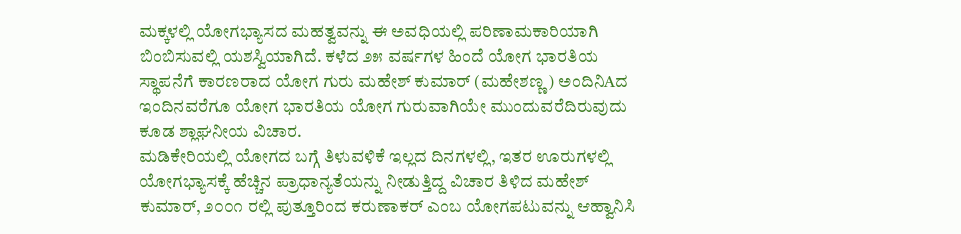ಮಕ್ಕಳಲ್ಲಿ ಯೋಗಭ್ಯಾಸದ ಮಹತ್ವವನ್ನು ಈ ಅವಧಿಯಲ್ಲಿ ಪರಿಣಾಮಕಾರಿಯಾಗಿ ಬಿಂಬಿಸುವಲ್ಲಿ ಯಶಸ್ವಿಯಾಗಿದೆ. ಕಳೆದ ೨೫ ವರ್ಷಗಳ ಹಿಂದೆ ಯೋಗ ಭಾರತಿಯ ಸ್ಥಾಪನೆಗೆ ಕಾರಣರಾದ ಯೋಗ ಗುರು ಮಹೇಶ್ ಕುಮಾರ್ (ಮಹೇಶಣ್ಣ) ಅಂದಿನಿAದ ಇಂದಿನವರೆಗೂ ಯೋಗ ಭಾರತಿಯ ಯೋಗ ಗುರುವಾಗಿಯೇ ಮುಂದುವರೆದಿರುವುದು ಕೂಡ ಶ್ಲಾಘನೀಯ ವಿಚಾರ.
ಮಡಿಕೇರಿಯಲ್ಲಿ ಯೋಗದ ಬಗ್ಗೆ ತಿಳುವಳಿಕೆ ಇಲ್ಲದ ದಿನಗಳಲ್ಲಿ, ಇತರ ಊರುಗಳಲ್ಲಿ ಯೋಗಭ್ಯಾಸಕ್ಕೆ ಹೆಚ್ಚಿನ ಪ್ರಾಧಾನ್ಯತೆಯನ್ನು ನೀಡುತ್ತಿದ್ದ ವಿಚಾರ ತಿಳಿದ ಮಹೇಶ್ ಕುಮಾರ್, ೨೦೦೧ ರಲ್ಲಿ ಪುತ್ತೂರಿಂದ ಕರುಣಾಕರ್ ಎಂಬ ಯೋಗಪಟುವನ್ನು ಆಹ್ವಾನಿಸಿ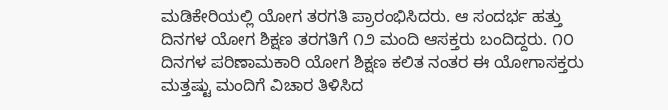ಮಡಿಕೇರಿಯಲ್ಲಿ ಯೋಗ ತರಗತಿ ಪ್ರಾರಂಭಿಸಿದರು. ಆ ಸಂದರ್ಭ ಹತ್ತು ದಿನಗಳ ಯೋಗ ಶಿಕ್ಷಣ ತರಗತಿಗೆ ೧೨ ಮಂದಿ ಆಸಕ್ತರು ಬಂದಿದ್ದರು. ೧೦ ದಿನಗಳ ಪರಿಣಾಮಕಾರಿ ಯೋಗ ಶಿಕ್ಷಣ ಕಲಿತ ನಂತರ ಈ ಯೋಗಾಸಕ್ತರು ಮತ್ತಷ್ಟು ಮಂದಿಗೆ ವಿಚಾರ ತಿಳಿಸಿದ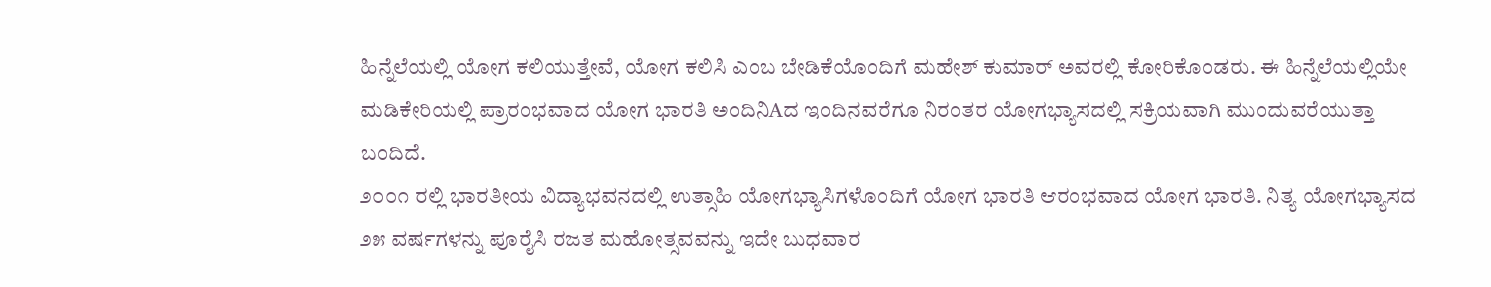ಹಿನ್ನೆಲೆಯಲ್ಲಿ ಯೋಗ ಕಲಿಯುತ್ತೇವೆ, ಯೋಗ ಕಲಿಸಿ ಎಂಬ ಬೇಡಿಕೆಯೊಂದಿಗೆ ಮಹೇಶ್ ಕುಮಾರ್ ಅವರಲ್ಲಿ ಕೋರಿಕೊಂಡರು. ಈ ಹಿನ್ನೆಲೆಯಲ್ಲಿಯೇ ಮಡಿಕೇರಿಯಲ್ಲಿ ಪ್ರಾರಂಭವಾದ ಯೋಗ ಭಾರತಿ ಅಂದಿನಿAದ ಇಂದಿನವರೆಗೂ ನಿರಂತರ ಯೋಗಭ್ಯಾಸದಲ್ಲಿ ಸಕ್ರಿಯವಾಗಿ ಮುಂದುವರೆಯುತ್ತಾ ಬಂದಿದೆ.
೨೦೦೧ ರಲ್ಲಿ ಭಾರತೀಯ ವಿದ್ಯಾಭವನದಲ್ಲಿ ಉತ್ಸಾಹಿ ಯೋಗಭ್ಯಾಸಿಗಳೊಂದಿಗೆ ಯೋಗ ಭಾರತಿ ಆರಂಭವಾದ ಯೋಗ ಭಾರತಿ. ನಿತ್ಯ ಯೋಗಭ್ಯಾಸದ ೨೫ ವರ್ಷಗಳನ್ನು ಪೂರೈಸಿ ರಜತ ಮಹೋತ್ಸವವನ್ನು ಇದೇ ಬುಧವಾರ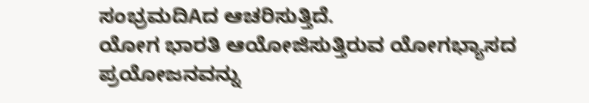ಸಂಭ್ರಮದಿAದ ಆಚರಿಸುತ್ತಿದೆ.
ಯೋಗ ಭಾರತಿ ಆಯೋಜಿಸುತ್ತಿರುವ ಯೋಗಭ್ಯಾಸದ ಪ್ರಯೋಜನವನ್ನು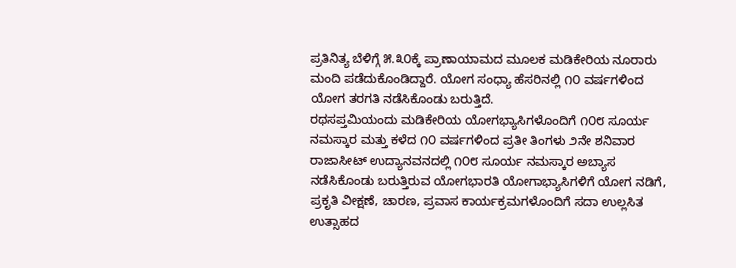ಪ್ರತಿನಿತ್ಯ ಬೆಳಿಗ್ಗೆ ೫.೩೦ಕ್ಕೆ ಪ್ರಾಣಾಯಾಮದ ಮೂಲಕ ಮಡಿಕೇರಿಯ ನೂರಾರು ಮಂದಿ ಪಡೆದುಕೊಂಡಿದ್ದಾರೆ. ಯೋಗ ಸಂಧ್ಯಾ ಹೆಸರಿನಲ್ಲಿ ೧೦ ವರ್ಷಗಳಿಂದ ಯೋಗ ತರಗತಿ ನಡೆಸಿಕೊಂಡು ಬರುತ್ತಿದೆ.
ರಥಸಪ್ತಮಿಯಂದು ಮಡಿಕೇರಿಯ ಯೋಗಭ್ಯಾಸಿಗಳೊಂದಿಗೆ ೧೦೮ ಸೂರ್ಯ ನಮಸ್ಕಾರ ಮತ್ತು ಕಳೆದ ೧೦ ವರ್ಷಗಳಿಂದ ಪ್ರತೀ ತಿಂಗಳು ೨ನೇ ಶನಿವಾರ ರಾಜಾಸೀಟ್ ಉದ್ಯಾನವನದಲ್ಲಿ ೧೦೮ ಸೂರ್ಯ ನಮಸ್ಕಾರ ಅಬ್ಯಾಸ ನಡೆಸಿಕೊಂಡು ಬರುತ್ತಿರುವ ಯೋಗಭಾರತಿ ಯೋಗಾಭ್ಯಾಸಿಗಳಿಗೆ ಯೋಗ ನಡಿಗೆ, ಪ್ರಕೃತಿ ವೀಕ್ಷಣೆ, ಚಾರಣ, ಪ್ರವಾಸ ಕಾರ್ಯಕ್ರಮಗಳೊಂದಿಗೆ ಸದಾ ಉಲ್ಲಸಿತ ಉತ್ಸಾಹದ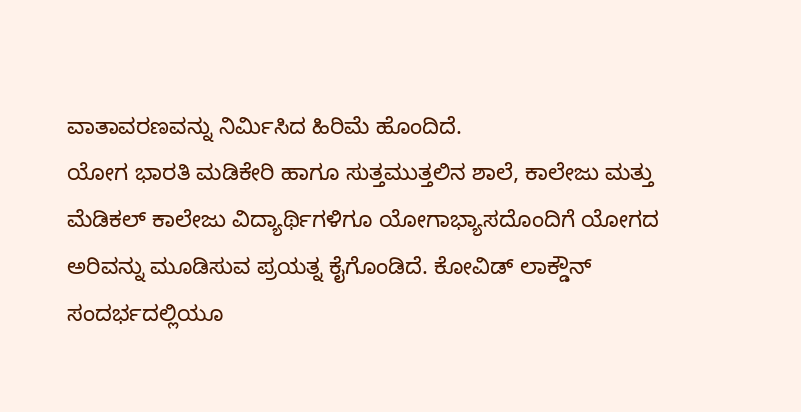ವಾತಾವರಣವನ್ನು ನಿರ್ಮಿಸಿದ ಹಿರಿಮೆ ಹೊಂದಿದೆ.
ಯೋಗ ಭಾರತಿ ಮಡಿಕೇರಿ ಹಾಗೂ ಸುತ್ತಮುತ್ತಲಿನ ಶಾಲೆ, ಕಾಲೇಜು ಮತ್ತು ಮೆಡಿಕಲ್ ಕಾಲೇಜು ವಿದ್ಯಾರ್ಥಿಗಳಿಗೂ ಯೋಗಾಭ್ಯಾಸದೊಂದಿಗೆ ಯೋಗದ ಅರಿವನ್ನು ಮೂಡಿಸುವ ಪ್ರಯತ್ನ ಕೈಗೊಂಡಿದೆ. ಕೋವಿಡ್ ಲಾಕ್ಡೌನ್ ಸಂದರ್ಭದಲ್ಲಿಯೂ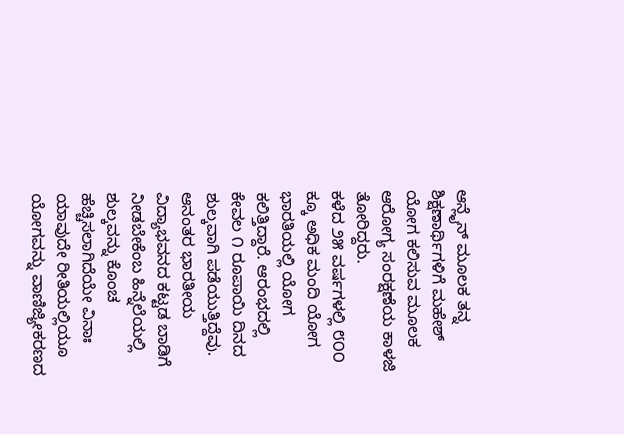ಆನ್ಲೈನ್ ಮೂಲಕ ತನ್ನ ಶಿಕ್ಷಣಾರ್ಥಿಗಳಿಗೆ ಮಹೇಶ್ ಯೋಗ ಕಲಿಸುವ ಮೂಲಕ ಆರೋಗ್ಯ ಸಂರಕ್ಷಣೆಯ ಕಾಳಜಿ ತೋರಿದ್ದರು.
ಕಳೆದ ೨೫ ವರ್ಷಗಳಲ್ಲಿ ೮೦೦ ಕ್ಕೂ ಅಧಿಕ ಮಂದಿ ಯೋಗ ಭಾರತಿಯಲ್ಲಿ ಯೋಗ ಕಲಿತ್ತಿದ್ದಾರೆ. ಆರಂಭದಲ್ಲಿ ಕೇವಲ ೧ ರೂಪಾಯಿ ದಿನದ ಶುಲ್ಕವಾಗಿ ಪಡೆಯುತ್ತಿದ್ದೆವು. ಆನಂತರ ಭಾರತೀಯ ವಿದ್ಯಾಭವನದ ಕಟ್ಟಡ ಬಾಡಿಗೆ ನೀಡಬೇಕೆಂಬ ಹಿನ್ನೆಲೆಯಲ್ಲಿ ಶುಲ್ಕವನ್ನು ಕೊಂಚ ಹೆಚ್ಚಿಸಲಾಗಿದೆಯೇ ವಿನಾಃ ಯಾವುದೇ ರೀತಿಯಲ್ಲಿಯೂ ಯೋಗವನ್ನು ವಾಣಿಜ್ಯೀಕರಣದ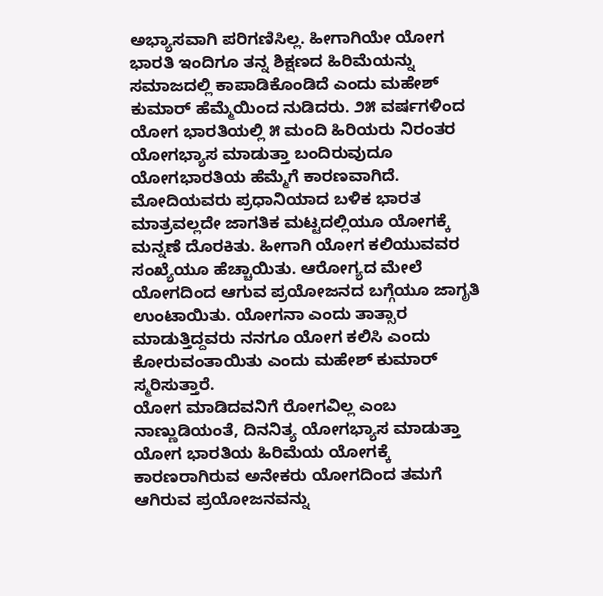ಅಭ್ಯಾಸವಾಗಿ ಪರಿಗಣಿಸಿಲ್ಲ. ಹೀಗಾಗಿಯೇ ಯೋಗ ಭಾರತಿ ಇಂದಿಗೂ ತನ್ನ ಶಿಕ್ಷಣದ ಹಿರಿಮೆಯನ್ನು ಸಮಾಜದಲ್ಲಿ ಕಾಪಾಡಿಕೊಂಡಿದೆ ಎಂದು ಮಹೇಶ್ ಕುಮಾರ್ ಹೆಮ್ಮೆಯಿಂದ ನುಡಿದರು. ೨೫ ವರ್ಷಗಳಿಂದ ಯೋಗ ಭಾರತಿಯಲ್ಲಿ ೫ ಮಂದಿ ಹಿರಿಯರು ನಿರಂತರ ಯೋಗಭ್ಯಾಸ ಮಾಡುತ್ತಾ ಬಂದಿರುವುದೂ ಯೋಗಭಾರತಿಯ ಹೆಮ್ಮೆಗೆ ಕಾರಣವಾಗಿದೆ.
ಮೋದಿಯವರು ಪ್ರಧಾನಿಯಾದ ಬಳಿಕ ಭಾರತ ಮಾತ್ರವಲ್ಲದೇ ಜಾಗತಿಕ ಮಟ್ಟದಲ್ಲಿಯೂ ಯೋಗಕ್ಕೆ ಮನ್ನಣೆ ದೊರಕಿತು. ಹೀಗಾಗಿ ಯೋಗ ಕಲಿಯುವವರ ಸಂಖ್ಯೆಯೂ ಹೆಚ್ಚಾಯಿತು. ಆರೋಗ್ಯದ ಮೇಲೆ ಯೋಗದಿಂದ ಆಗುವ ಪ್ರಯೋಜನದ ಬಗ್ಗೆಯೂ ಜಾಗೃತಿ ಉಂಟಾಯಿತು. ಯೋಗನಾ ಎಂದು ತಾತ್ಸಾರ ಮಾಡುತ್ತಿದ್ದವರು ನನಗೂ ಯೋಗ ಕಲಿಸಿ ಎಂದು ಕೋರುವಂತಾಯಿತು ಎಂದು ಮಹೇಶ್ ಕುಮಾರ್ ಸ್ಮರಿಸುತ್ತಾರೆ.
ಯೋಗ ಮಾಡಿದವನಿಗೆ ರೋಗವಿಲ್ಲ ಎಂಬ ನಾಣ್ಣುಡಿಯಂತೆ, ದಿನನಿತ್ಯ ಯೋಗಭ್ಯಾಸ ಮಾಡುತ್ತಾ ಯೋಗ ಭಾರತಿಯ ಹಿರಿಮೆಯ ಯೋಗಕ್ಕೆ ಕಾರಣರಾಗಿರುವ ಅನೇಕರು ಯೋಗದಿಂದ ತಮಗೆ ಆಗಿರುವ ಪ್ರಯೋಜನವನ್ನು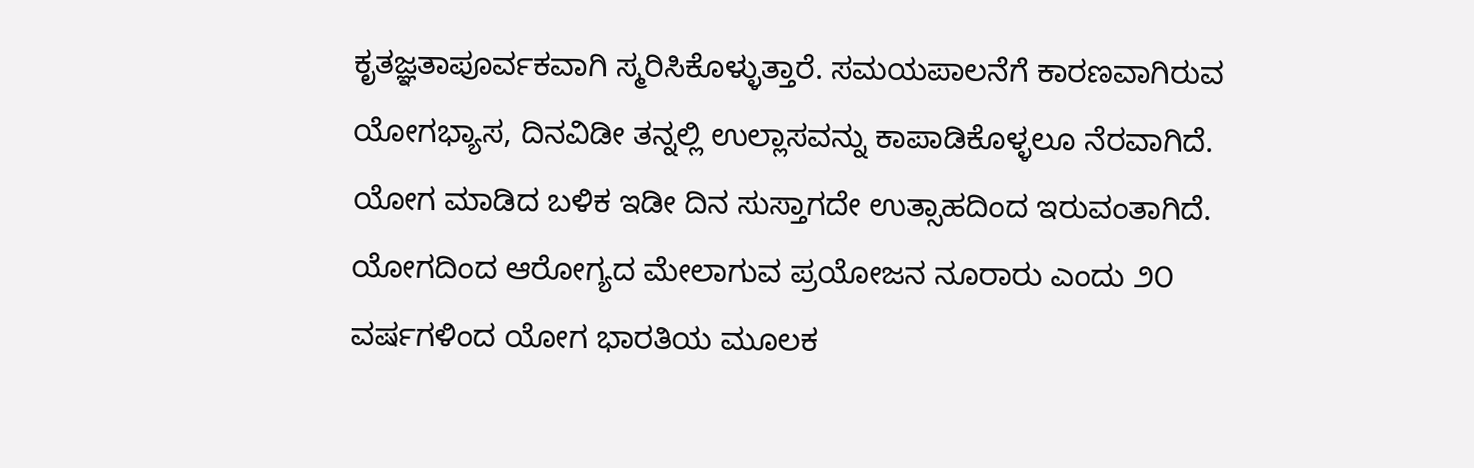ಕೃತಜ್ಞತಾಪೂರ್ವಕವಾಗಿ ಸ್ಮರಿಸಿಕೊಳ್ಳುತ್ತಾರೆ. ಸಮಯಪಾಲನೆಗೆ ಕಾರಣವಾಗಿರುವ ಯೋಗಭ್ಯಾಸ, ದಿನವಿಡೀ ತನ್ನಲ್ಲಿ ಉಲ್ಲಾಸವನ್ನು ಕಾಪಾಡಿಕೊಳ್ಳಲೂ ನೆರವಾಗಿದೆ. ಯೋಗ ಮಾಡಿದ ಬಳಿಕ ಇಡೀ ದಿನ ಸುಸ್ತಾಗದೇ ಉತ್ಸಾಹದಿಂದ ಇರುವಂತಾಗಿದೆ. ಯೋಗದಿಂದ ಆರೋಗ್ಯದ ಮೇಲಾಗುವ ಪ್ರಯೋಜನ ನೂರಾರು ಎಂದು ೨೦ ವರ್ಷಗಳಿಂದ ಯೋಗ ಭಾರತಿಯ ಮೂಲಕ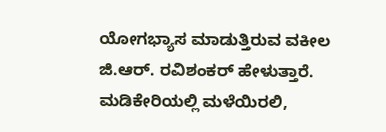ಯೋಗಭ್ಯಾಸ ಮಾಡುತ್ತಿರುವ ವಕೀಲ ಜಿ.ಆರ್. ರವಿಶಂಕರ್ ಹೇಳುತ್ತಾರೆ.
ಮಡಿಕೇರಿಯಲ್ಲಿ ಮಳೆಯಿರಲಿ,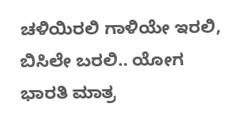ಚಳಿಯಿರಲಿ ಗಾಳಿಯೇ ಇರಲಿ, ಬಿಸಿಲೇ ಬರಲಿ.. ಯೋಗ ಭಾರತಿ ಮಾತ್ರ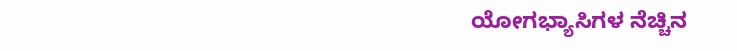ಯೋಗಭ್ಯಾಸಿಗಳ ನೆಚ್ಚಿನ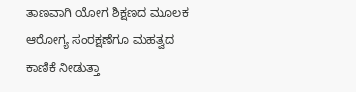ತಾಣವಾಗಿ ಯೋಗ ಶಿಕ್ಷಣದ ಮೂಲಕ ಆರೋಗ್ಯ ಸಂರಕ್ಷಣೆಗೂ ಮಹತ್ವದ ಕಾಣಿಕೆ ನೀಡುತ್ತಾ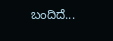ಬಂದಿದೆ...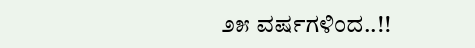೨೫ ವರ್ಷಗಳಿಂದ..!!